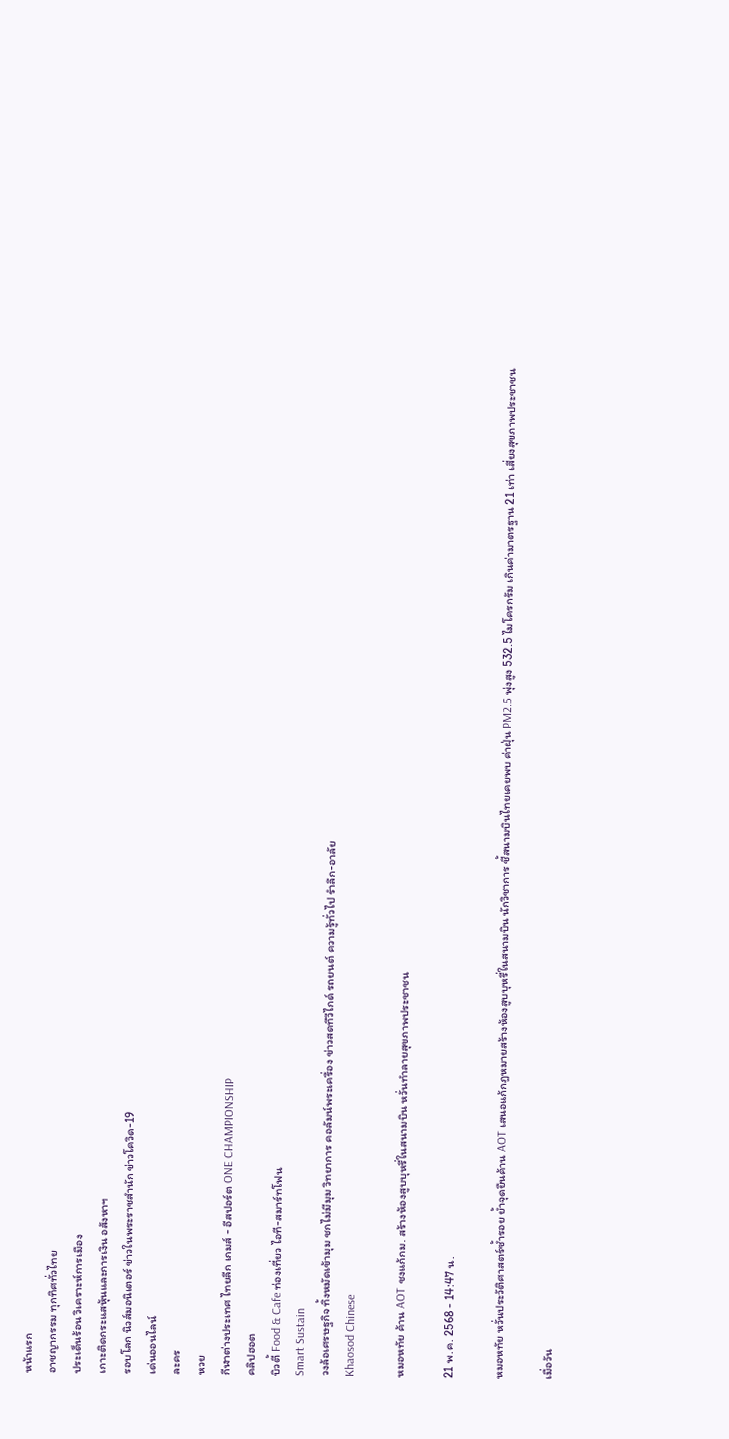หน้าแรก
อาชญากรรม ทุกทิศทั่วไทย
ประเด็นร้อน วิเคราะห์การเมือง
เกาะติดกระแสหุ้นและการเงิน อสังหาฯ
รอบโลก นิวส์มอนิเตอร์ ข่าวในพระราชสำนัก ข่าวโควิด-19
เด่นออนไลน์
ละคร
หวย
กีฬาต่างประเทศ ไทยลีก เกมส์ - อีสปอร์ต ONE CHAMPIONSHIP
คลิปฮอต
บิวตี้ Food & Cafe ท่องเที่ยว ไอที-สมาร์ทโฟน
Smart Sustain
วงล้อเศรษฐกิจ ทิ้งหมัดเข้ามุม ชกไม่มีมุม วิทยาการ คอลัมน์พระเครื่อง ข่าวสดทีวีไกด์ รถยนต์ ความรู้ทั่วไป รำลึก-อาลัย
Khaosod Chinese

หมอหทัย ค้าน AOT ชงแก้กม. สร้างห้องสูบบุหรี่ในสนามบิน หวั่นทำลายสุขภาพประชาชน

21 พ.ค. 2568 - 14:47 น.

หมอหทัย หวั่นประวัติศาสตร์ซ้ำรอย ย้ำจุดยืนค้าน AOT เสนอแก้กฎหมายสร้างห้องสูบบุหรี่ในสนามบิน นักวิชาการ ชี้สนามบินไทยเคยพบ ค่าฝุ่น PM2.5 พุ่งสูง 532.5 ไมโครกรัม เกินค่ามาตรฐาน 21 เท่า เสี่ยงสุขภาพประชาชน

เมื่อวัน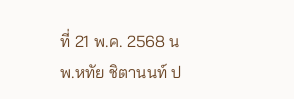ที่ 21 พ.ค. 2568 นพ.หทัย ชิตานนท์ ป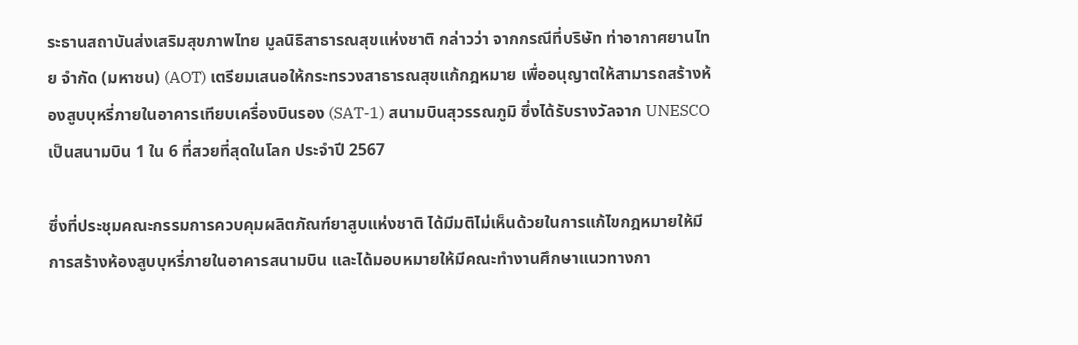ระธานสถาบันส่งเสริมสุขภาพไทย มูลนิธิสาธารณสุขแห่งชาติ กล่าวว่า จากกรณีที่บริษัท ท่าอากาศยานไทย จำกัด (มหาชน) (AOT) เตรียมเสนอให้กระทรวงสาธารณสุขแก้กฎหมาย เพื่ออนุญาตให้สามารถสร้างห้องสูบบุหรี่ภายในอาคารเทียบเครื่องบินรอง (SAT-1) สนามบินสุวรรณภูมิ ซึ่งได้รับรางวัลจาก UNESCO เป็นสนามบิน 1 ใน 6 ที่สวยที่สุดในโลก ประจำปี 2567

ซึ่งที่ประชุมคณะกรรมการควบคุมผลิตภัณฑ์ยาสูบแห่งชาติ ได้มีมติไม่เห็นด้วยในการแก้ไขกฎหมายให้มีการสร้างห้องสูบบุหรี่ภายในอาคารสนามบิน และได้มอบหมายให้มีคณะทำงานศึกษาแนวทางกา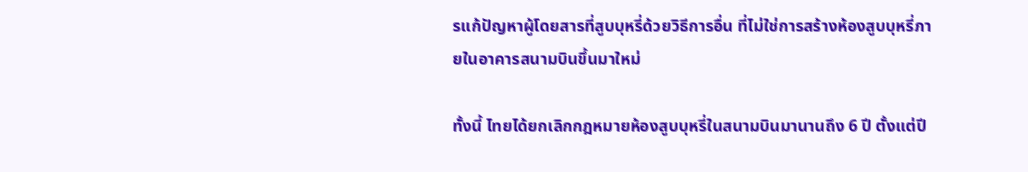รแก้ปัญหาผู้โดยสารที่สูบบุหรี่ด้วยวิธีการอื่น ที่ไม่ใช่การสร้างห้องสูบบุหรี่ภายในอาคารสนามบินขึ้นมาใหม่

ทั้งนี้ ไทยได้ยกเลิกกฎหมายห้องสูบบุหรี่ในสนามบินมานานถึง 6 ปี ตั้งแต่ปี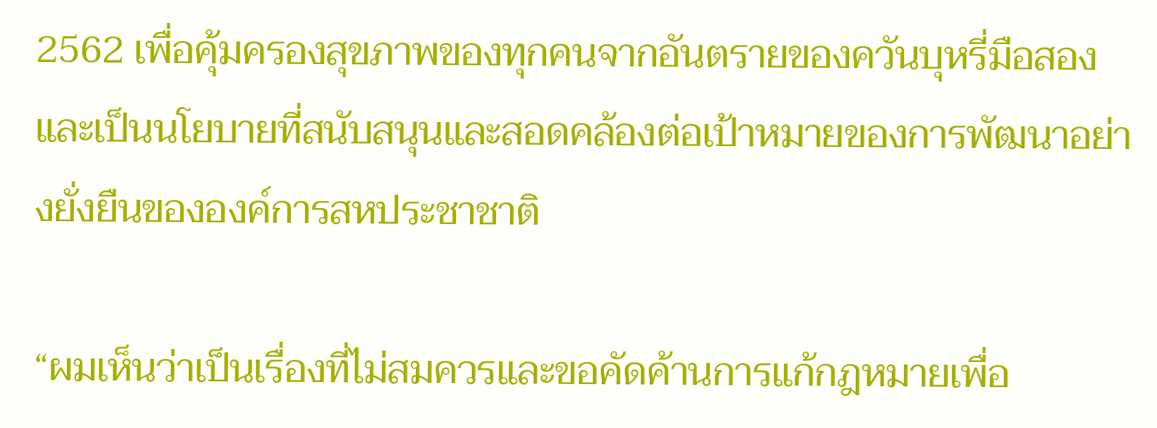2562 เพื่อคุ้มครองสุขภาพของทุกคนจากอันตรายของควันบุหรี่มือสอง และเป็นนโยบายที่สนับสนุนและสอดคล้องต่อเป้าหมายของการพัฒนาอย่างยั่งยืนขององค์การสหประชาชาติ

“ผมเห็นว่าเป็นเรื่องที่ไม่สมควรและขอคัดค้านการแก้กฎหมายเพื่อ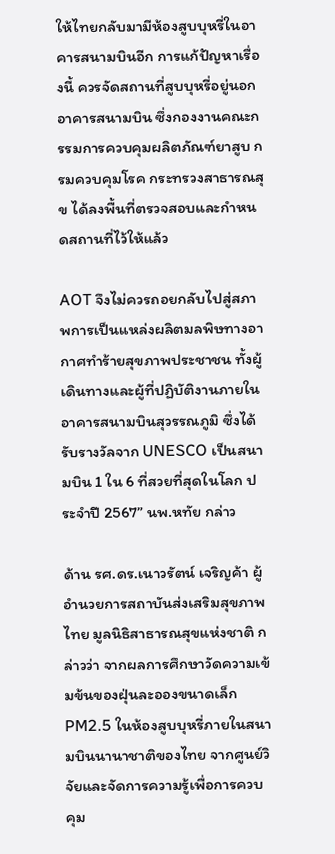ให้ไทยกลับมามีห้องสูบบุหรี่ในอาคารสนามบินอีก การแก้ปัญหาเรื่องนี้ ควรจัดสถานที่สูบบุหรี่อยู่นอกอาคารสนามบิน ซึ่งกองงานคณะกรรมการควบคุมผลิตภัณฑ์ยาสูบ กรมควบคุมโรค กระทรวงสาธารณสุข ได้ลงพื้นที่ตรวจสอบและกำหนดสถานที่ไว้ให้แล้ว

AOT จึงไม่ควรถอยกลับไปสู่สภาพการเป็นแหล่งผลิตมลพิษทางอากาศทำร้ายสุขภาพประชาชน ทั้งผู้เดินทางและผู้ที่ปฏิบัติงานภายในอาคารสนามบินสุวรรณภูมิ ซึ่งได้รับรางวัลจาก UNESCO เป็นสนามบิน 1 ใน 6 ที่สวยที่สุดในโลก ประจำปี 2567” นพ.หทัย กล่าว

ด้าน รศ.ดร.เนาวรัตน์ เจริญค้า ผู้อำนวยการสถาบันส่งเสริมสุขภาพไทย มูลนิธิสาธารณสุขแห่งชาติ กล่าวว่า จากผลการศึกษาวัดความเข้มข้นของฝุ่นละอองขนาดเล็ก PM2.5 ในห้องสูบบุหรี่ภายในสนามบินนานาชาติของไทย จากศูนย์วิจัยและจัดการความรู้เพื่อการควบคุม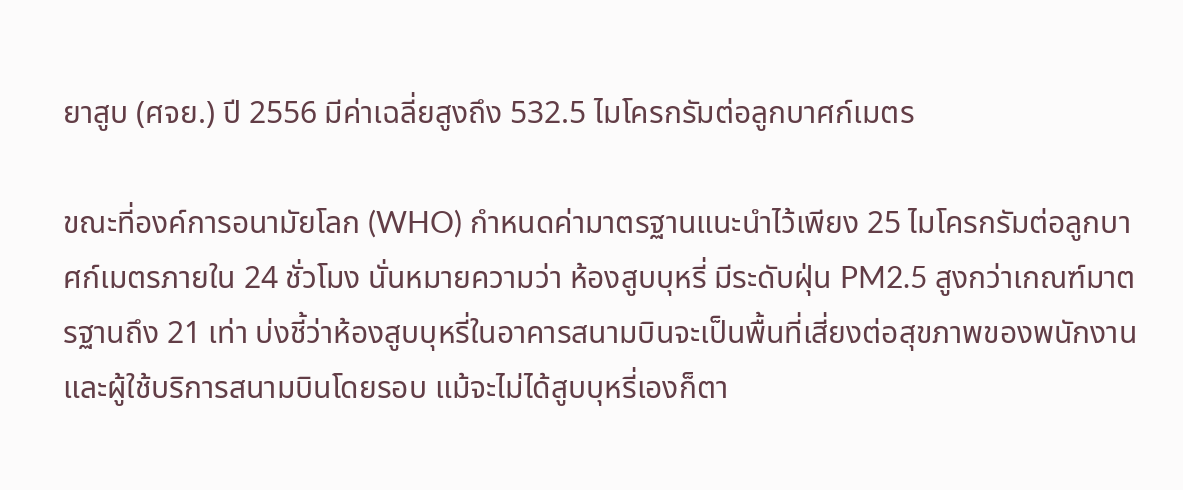ยาสูบ (ศจย.) ปี 2556 มีค่าเฉลี่ยสูงถึง 532.5 ไมโครกรัมต่อลูกบาศก์เมตร

ขณะที่องค์การอนามัยโลก (WHO) กำหนดค่ามาตรฐานแนะนำไว้เพียง 25 ไมโครกรัมต่อลูกบาศก์เมตรภายใน 24 ชั่วโมง นั่นหมายความว่า ห้องสูบบุหรี่ มีระดับฝุ่น PM2.5 สูงกว่าเกณฑ์มาตรฐานถึง 21 เท่า บ่งชี้ว่าห้องสูบบุหรี่ในอาคารสนามบินจะเป็นพื้นที่เสี่ยงต่อสุขภาพของพนักงานและผู้ใช้บริการสนามบินโดยรอบ แม้จะไม่ได้สูบบุหรี่เองก็ตา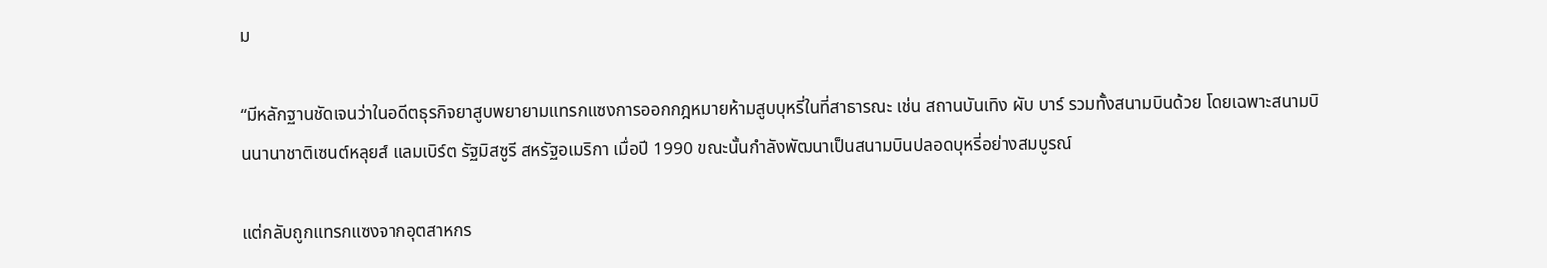ม

“มีหลักฐานชัดเจนว่าในอดีตธุรกิจยาสูบพยายามแทรกแซงการออกกฎหมายห้ามสูบบุหรี่ในที่สาธารณะ เช่น สถานบันเทิง ผับ บาร์ รวมทั้งสนามบินด้วย โดยเฉพาะสนามบินนานาชาติเซนต์หลุยส์ แลมเบิร์ต รัฐมิสซูรี สหรัฐอเมริกา เมื่อปี 1990 ขณะนั้นกำลังพัฒนาเป็นสนามบินปลอดบุหรี่อย่างสมบูรณ์

แต่กลับถูกแทรกแซงจากอุตสาหกร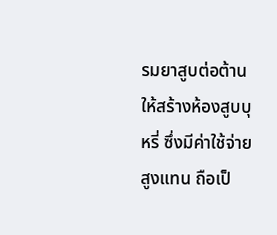รมยาสูบต่อต้านให้สร้างห้องสูบบุหรี่ ซึ่งมีค่าใช้จ่ายสูงแทน ถือเป็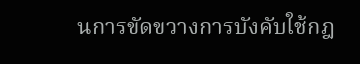นการขัดขวางการบังคับใช้กฎ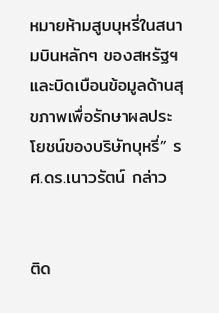หมายห้ามสูบบุหรี่ในสนามบินหลักๆ ของสหรัฐฯ และบิดเบือนข้อมูลด้านสุขภาพเพื่อรักษาผลประโยชน์ของบริษัทบุหรี่” รศ.ดร.เนาวรัตน์ กล่าว


ติด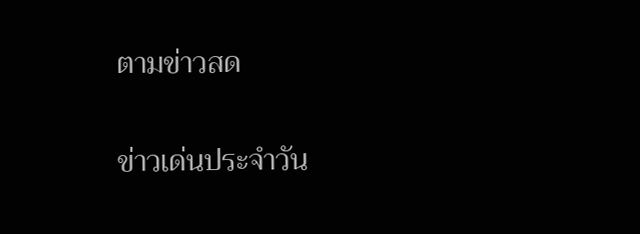ตามข่าวสด

ข่าวเด่นประจำวัน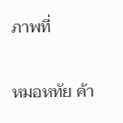ภาพที่

หมอหทัย ค้า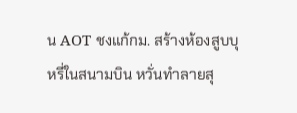น AOT ชงแก้กม. สร้างห้องสูบบุหรี่ในสนามบิน หวั่นทำลายสุ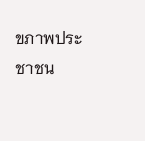ขภาพประชาชน